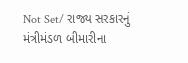Not Set/ રાજ્ય સરકારનું મંત્રીમંડળ બીમારીના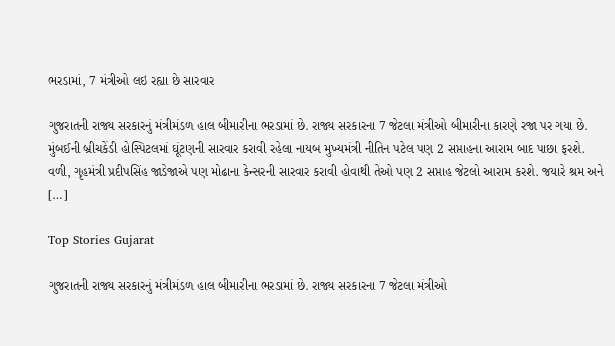ભરડામાં, 7 મંત્રીઓ લઇ રહ્યા છે સારવાર

ગુજરાતની રાજ્ય સરકારનું મંત્રીમંડળ હાલ બીમારીના ભરડામાં છે. રાજ્ય સરકારના 7 જેટલા મંત્રીઓ બીમારીના કારણે રજા પર ગયા છે. મુંબઈની બ્રીચકેંડી હોસ્પિટલમાં ઘૂંટણની સારવાર કરાવી રહેલા નાયબ મુખ્યમંત્રી નીતિન પટેલ પણ 2 સપ્તાહના આરામ બાદ પાછા ફરશે. વળી, ગૃહમંત્રી પ્રદીપસિંહ જાડેજાએ પણ મોઢાના કેન્સરની સારવાર કરાવી હોવાથી તેઓ પણ 2 સપ્તાહ જેટલો આરામ કરશે. જયારે શ્રમ અને […]

Top Stories Gujarat

ગુજરાતની રાજ્ય સરકારનું મંત્રીમંડળ હાલ બીમારીના ભરડામાં છે. રાજ્ય સરકારના 7 જેટલા મંત્રીઓ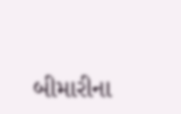બીમારીના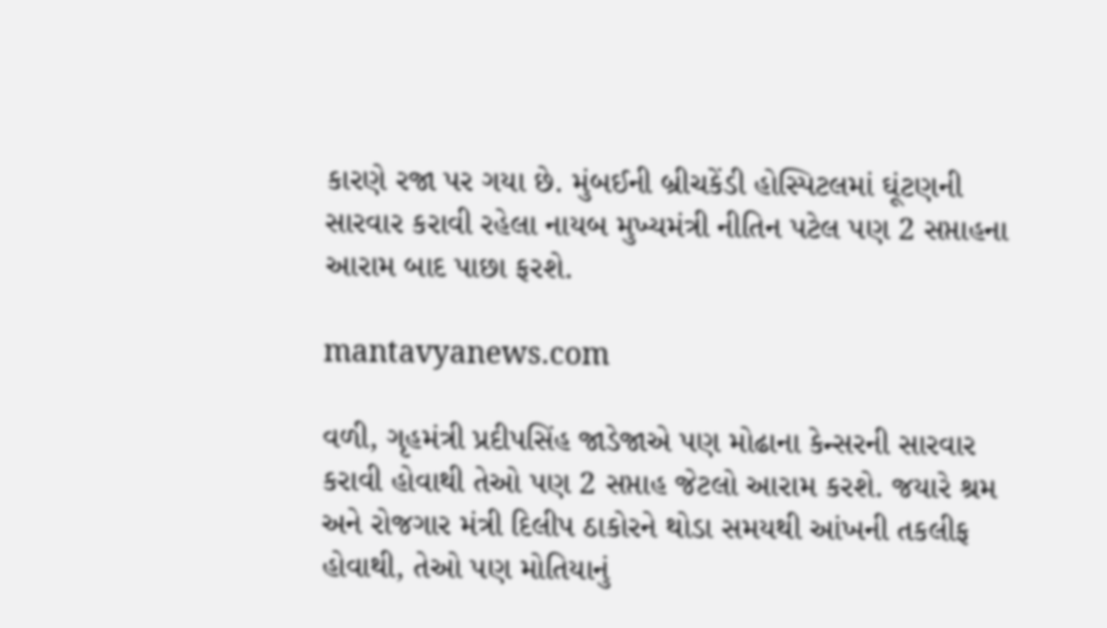કારણે રજા પર ગયા છે. મુંબઈની બ્રીચકેંડી હોસ્પિટલમાં ઘૂંટણની સારવાર કરાવી રહેલા નાયબ મુખ્યમંત્રી નીતિન પટેલ પણ 2 સપ્તાહના આરામ બાદ પાછા ફરશે.

mantavyanews.com

વળી, ગૃહમંત્રી પ્રદીપસિંહ જાડેજાએ પણ મોઢાના કેન્સરની સારવાર કરાવી હોવાથી તેઓ પણ 2 સપ્તાહ જેટલો આરામ કરશે. જયારે શ્રમ અને રોજગાર મંત્રી દિલીપ ઠાકોરને થોડા સમયથી આંખની તકલીફ હોવાથી, તેઓ પણ મોતિયાનું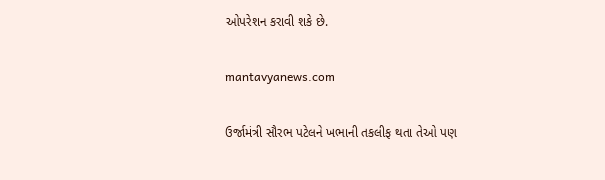ઓપરેશન કરાવી શકે છે.

mantavyanews.com

ઉર્જામંત્રી સૌરભ પટેલને ખભાની તકલીફ થતા તેઓ પણ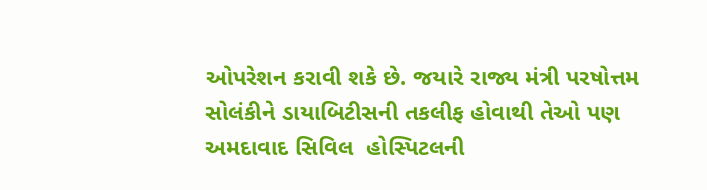ઓપરેશન કરાવી શકે છે. જયારે રાજ્ય મંત્રી પરષોત્તમ સોલંકીને ડાયાબિટીસની તકલીફ હોવાથી તેઓ પણ અમદાવાદ સિવિલ  હોસ્પિટલની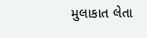મુલાકાત લેતા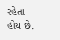રહેતા હોય છે.